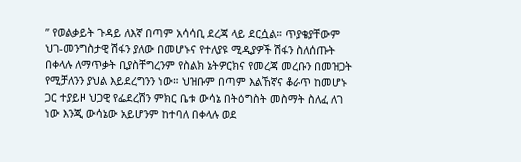” የወልቃይት ጉዳይ ለእኛ በጣም አሳሳቢ ደረጃ ላይ ደርሷል። ጥያቄያቸውም ህገ-መንግስታዊ ሽፋን ያለው በመሆኑና የተለያዩ ሚዲያዎች ሽፋን ስለሰጡት በቀላሉ ለማጥቃት ቢያስቸግረንም የስልክ ኔትዎርክና የመረጃ መረቡን በመዝጋት የሚቻለንን ያህል እይደረግንን ነው። ህዝቡም በጣም እልኸኛና ቆራጥ ከመሆኑ ጋር ተያይዞ ህጋዊ የፌደረሽን ምክር ቤቱ ውሳኔ በትዕግስት መስማት ስለፈ ለገ ነው እንጂ ውሳኔው አይሆንም ከተባለ በቀላሉ ወደ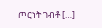ጦርነት ገብቶ […]